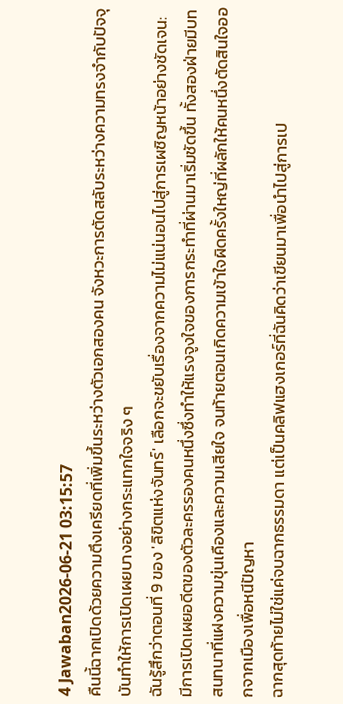4 Jawaban2026-06-21 03:15:57
คืนนี้ฉากเปิดด้วยความตึงเครียดที่เพิ่มขึ้นระหว่างตัวเอกสองคน จังหวะการตัดสลับระหว่างความทรงจำกับปัจจุบันทำให้การเปิดเผยบางอย่างกระแทกใจจริง ๆ
ฉันรู้สึกว่าตอนที่ 9 ของ 'ลิขิตแห่งจันทร์' เลือกจะขยับเรื่องจากความไม่แน่นอนไปสู่การเผชิญหน้าอย่างชัดเจน: มีการเปิดเผยอดีตของตัวละครรองคนหนึ่งซึ่งทำให้แรงจูงใจของการกระทำที่ผ่านมาเริ่มชัดขึ้น ทั้งสองฝ่ายมีบทสนทนาที่แฝงความขุ่นเคืองและความเสียใจ จนท้ายตอนเกิดความเข้าใจผิดครั้งใหญ่ที่ผลักให้คนหนึ่งตัดสินใจออกจากเมืองเพื่อหนีปัญหา
ฉากสุดท้ายไม่ใช่แค่จบฉากธรรมดา แต่เป็นคลิฟแฮงเกอร์ที่ฉันคิดว่าเขียนมาเพื่อนำไปสู่การเป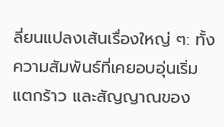ลี่ยนแปลงเส้นเรื่องใหญ่ ๆ: ทั้งความสัมพันธ์ที่เคยอบอุ่นเริ่มแตกร้าว และสัญญาณของ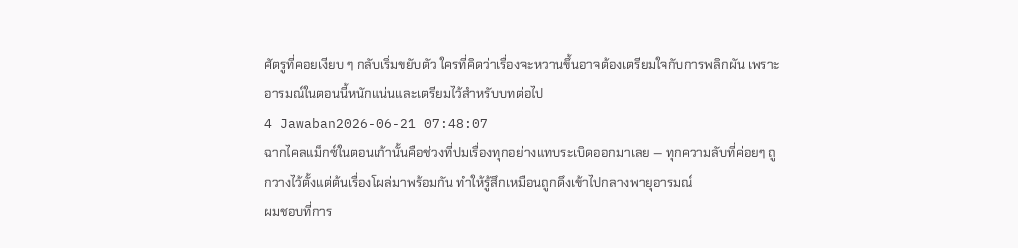ศัตรูที่คอยเงียบ ๆ กลับเริ่มขยับตัว ใครที่คิดว่าเรื่องจะหวานขึ้นอาจต้องเตรียมใจกับการพลิกผัน เพราะอารมณ์ในตอนนี้หนักแน่นและเตรียมไว้สำหรับบทต่อไป
4 Jawaban2026-06-21 07:48:07
ฉากไคลแม็กซ์ในตอนเก้านั้นคือช่วงที่ปมเรื่องทุกอย่างแทบระเบิดออกมาเลย — ทุกความลับที่ค่อยๆ ถูกวางไว้ตั้งแต่ต้นเรื่องโผล่มาพร้อมกัน ทำให้รู้สึกเหมือนถูกดึงเข้าไปกลางพายุอารมณ์
ผมชอบที่การ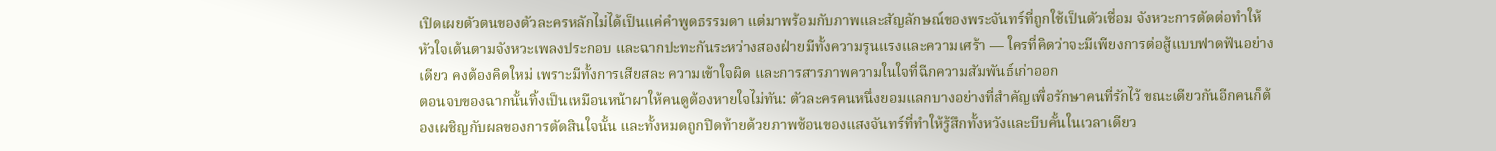เปิดเผยตัวตนของตัวละครหลักไม่ได้เป็นแค่คำพูดธรรมดา แต่มาพร้อมกับภาพและสัญลักษณ์ของพระจันทร์ที่ถูกใช้เป็นตัวเชื่อม จังหวะการตัดต่อทำให้หัวใจเต้นตามจังหวะเพลงประกอบ และฉากปะทะกันระหว่างสองฝ่ายมีทั้งความรุนแรงและความเศร้า — ใครที่คิดว่าจะมีเพียงการต่อสู้แบบฟาดฟันอย่างเดียว คงต้องคิดใหม่ เพราะมีทั้งการเสียสละ ความเข้าใจผิด และการสารภาพความในใจที่ฉีกความสัมพันธ์เก่าออก
ตอนจบของฉากนั้นทิ้งเป็นเหมือนหน้าผาให้คนดูต้องหายใจไม่ทัน: ตัวละครคนหนึ่งยอมแลกบางอย่างที่สำคัญเพื่อรักษาคนที่รักไว้ ขณะเดียวกันอีกคนก็ต้องเผชิญกับผลของการตัดสินใจนั้น และทั้งหมดถูกปิดท้ายด้วยภาพซ้อนของแสงจันทร์ที่ทำให้รู้สึกทั้งหวังและบีบคั้นในเวลาเดียว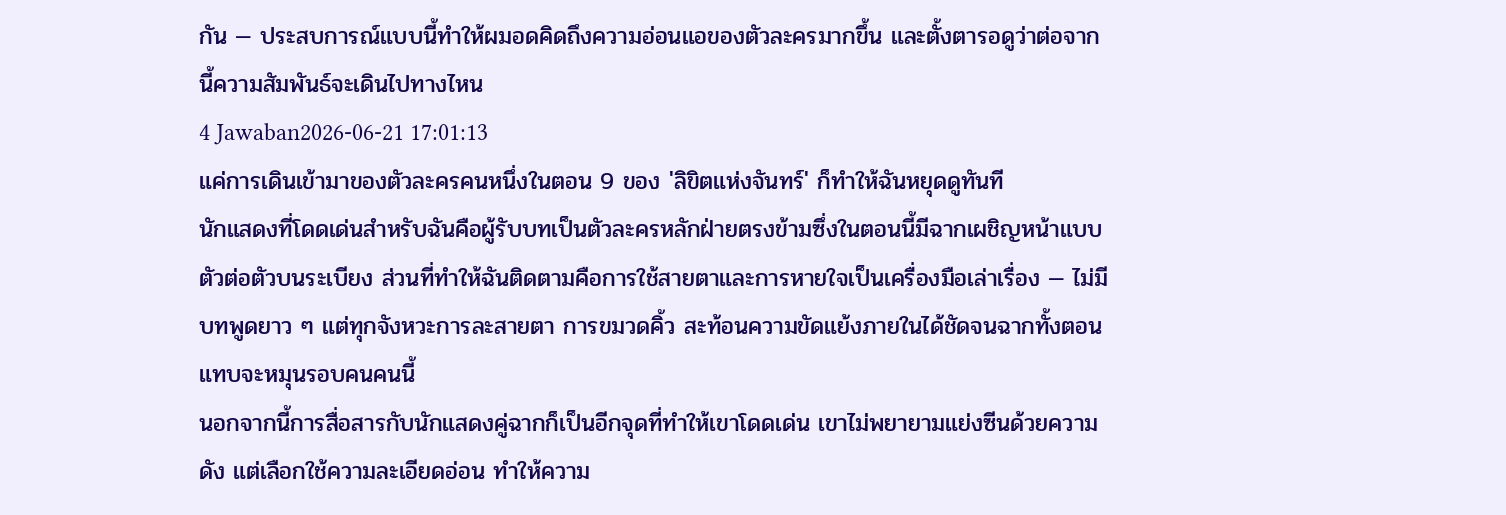กัน — ประสบการณ์แบบนี้ทำให้ผมอดคิดถึงความอ่อนแอของตัวละครมากขึ้น และตั้งตารอดูว่าต่อจากนี้ความสัมพันธ์จะเดินไปทางไหน
4 Jawaban2026-06-21 17:01:13
แค่การเดินเข้ามาของตัวละครคนหนึ่งในตอน 9 ของ 'ลิขิตแห่งจันทร์' ก็ทำให้ฉันหยุดดูทันที
นักแสดงที่โดดเด่นสำหรับฉันคือผู้รับบทเป็นตัวละครหลักฝ่ายตรงข้ามซึ่งในตอนนี้มีฉากเผชิญหน้าแบบตัวต่อตัวบนระเบียง ส่วนที่ทำให้ฉันติดตามคือการใช้สายตาและการหายใจเป็นเครื่องมือเล่าเรื่อง — ไม่มีบทพูดยาว ๆ แต่ทุกจังหวะการละสายตา การขมวดคิ้ว สะท้อนความขัดแย้งภายในได้ชัดจนฉากทั้งตอนแทบจะหมุนรอบคนคนนี้
นอกจากนี้การสื่อสารกับนักแสดงคู่ฉากก็เป็นอีกจุดที่ทำให้เขาโดดเด่น เขาไม่พยายามแย่งซีนด้วยความดัง แต่เลือกใช้ความละเอียดอ่อน ทำให้ความ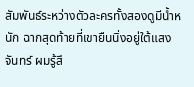สัมพันธ์ระหว่างตัวละครทั้งสองดูมีน้ำหนัก ฉากสุดท้ายที่เขายืนนิ่งอยู่ใต้แสงจันทร์ ผมรู้สึ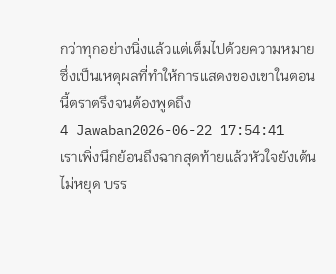กว่าทุกอย่างนิ่งแล้วแต่เต็มไปด้วยความหมาย ซึ่งเป็นเหตุผลที่ทำให้การแสดงของเขาในตอนนี้ตราตรึงจนต้องพูดถึง
4 Jawaban2026-06-22 17:54:41
เราเพิ่งนึกย้อนถึงฉากสุดท้ายแล้วหัวใจยังเต้นไม่หยุด บรร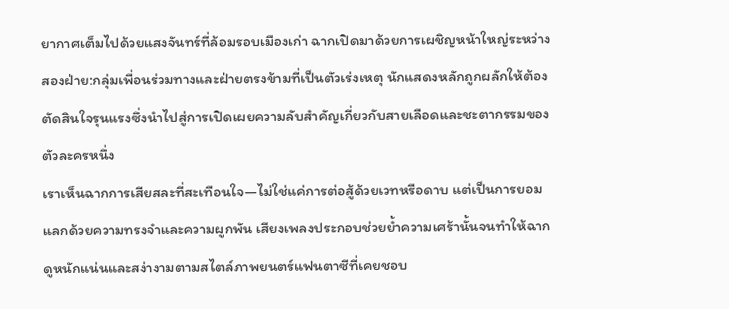ยากาศเต็มไปด้วยแสงจันทร์ที่ล้อมรอบเมืองเก่า ฉากเปิดมาด้วยการเผชิญหน้าใหญ่ระหว่างสองฝ่าย:กลุ่มเพื่อนร่วมทางและฝ่ายตรงข้ามที่เป็นตัวเร่งเหตุ นักแสดงหลักถูกผลักให้ต้องตัดสินใจรุนแรงซึ่งนำไปสู่การเปิดเผยความลับสำคัญเกี่ยวกับสายเลือดและชะตากรรมของตัวละครหนึ่ง
เราเห็นฉากการเสียสละที่สะเทือนใจ—ไม่ใช่แค่การต่อสู้ด้วยเวทหรือดาบ แต่เป็นการยอมแลกด้วยความทรงจำและความผูกพัน เสียงเพลงประกอบช่วยย้ำความเศร้านั้นจนทำให้ฉากดูหนักแน่นและสง่างามตามสไตล์ภาพยนตร์แฟนตาซีที่เคยชอบ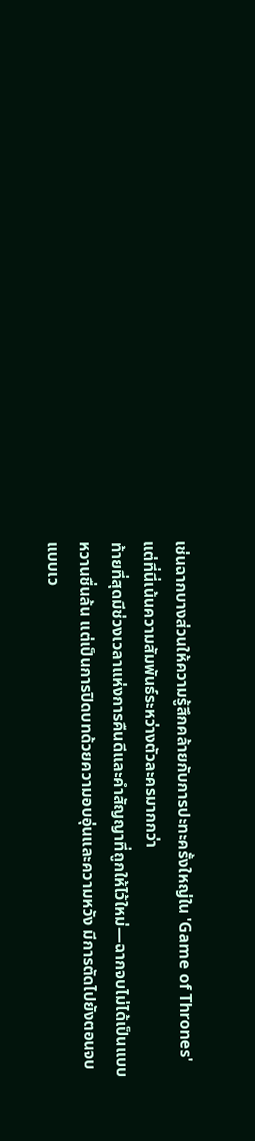เช่นฉากบางส่วนให้ความรู้สึกคล้ายกับการปะทะครั้งใหญ่ใน 'Game of Thrones' แต่ที่นี่เน้นความสัมพันธ์ระหว่างตัวละครมากกว่า
ท้ายที่สุดมีช่วงเวลาแห่งการคืนดีและคำสัญญาที่ถูกให้ไว้ใหม่—ฉากจบไม่ได้เป็นแบบหวานชื่นล้น แต่เป็นการปิดบทด้วยความอบอุ่นและความหวัง มีการตัดไปยังตอนจบแบบเว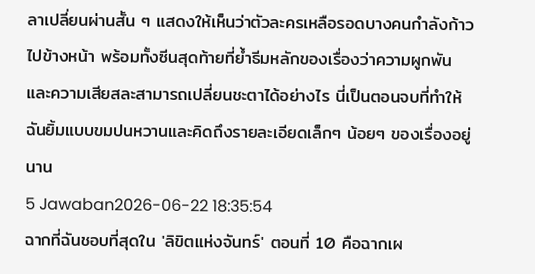ลาเปลี่ยนผ่านสั้น ๆ แสดงให้เห็นว่าตัวละครเหลือรอดบางคนกำลังก้าวไปข้างหน้า พร้อมทั้งซีนสุดท้ายที่ย้ำธีมหลักของเรื่องว่าความผูกพันและความเสียสละสามารถเปลี่ยนชะตาได้อย่างไร นี่เป็นตอนจบที่ทำให้ฉันยิ้มแบบขมปนหวานและคิดถึงรายละเอียดเล็กๆ น้อยๆ ของเรื่องอยู่นาน
5 Jawaban2026-06-22 18:35:54
ฉากที่ฉันชอบที่สุดใน 'ลิขิตแห่งจันทร์' ตอนที่ 10 คือฉากเผ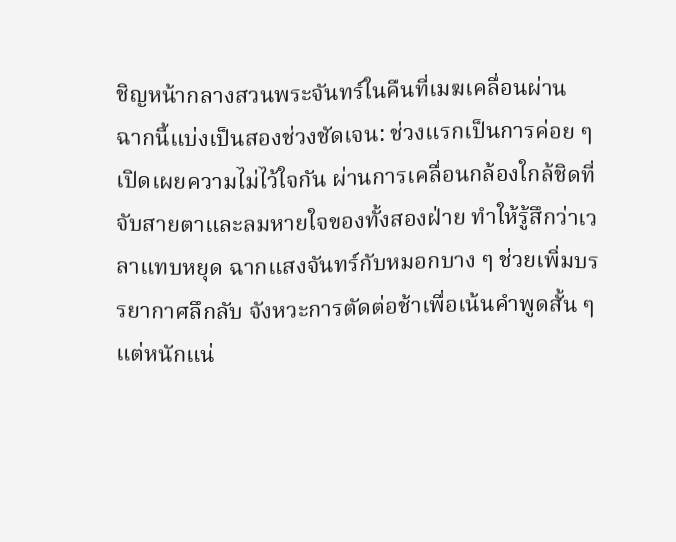ชิญหน้ากลางสวนพระจันทร์ในคืนที่เมฆเคลื่อนผ่าน
ฉากนี้แบ่งเป็นสองช่วงชัดเจน: ช่วงแรกเป็นการค่อย ๆ เปิดเผยความไม่ไว้ใจกัน ผ่านการเคลื่อนกล้องใกล้ชิดที่จับสายตาและลมหายใจของทั้งสองฝ่าย ทำให้รู้สึกว่าเวลาแทบหยุด ฉากแสงจันทร์กับหมอกบาง ๆ ช่วยเพิ่มบรรยากาศลึกลับ จังหวะการตัดต่อช้าเพื่อเน้นคำพูดสั้น ๆ แต่หนักแน่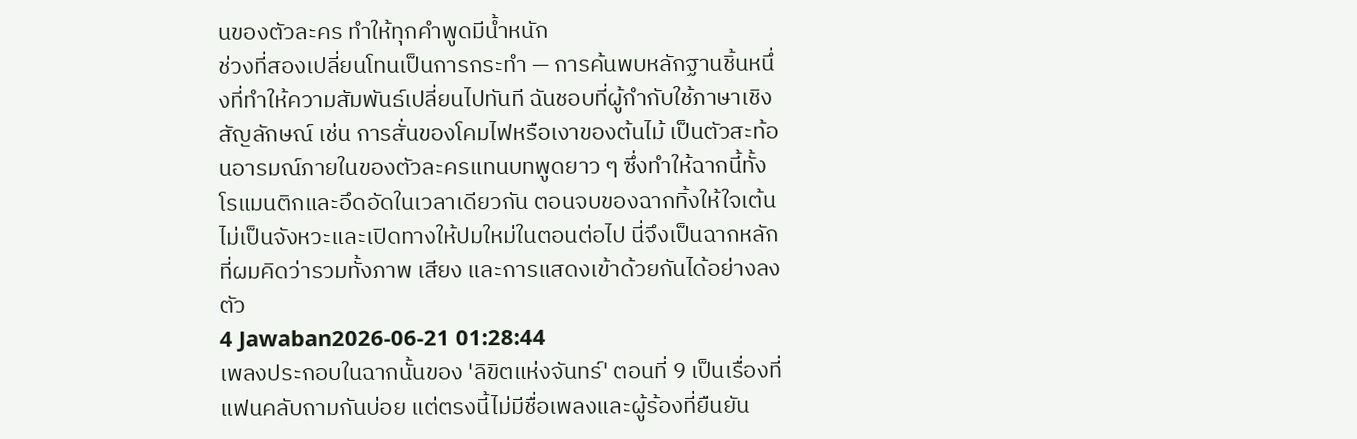นของตัวละคร ทำให้ทุกคำพูดมีน้ำหนัก
ช่วงที่สองเปลี่ยนโทนเป็นการกระทำ — การค้นพบหลักฐานชิ้นหนึ่งที่ทำให้ความสัมพันธ์เปลี่ยนไปทันที ฉันชอบที่ผู้กำกับใช้ภาษาเชิงสัญลักษณ์ เช่น การสั่นของโคมไฟหรือเงาของต้นไม้ เป็นตัวสะท้อนอารมณ์ภายในของตัวละครแทนบทพูดยาว ๆ ซึ่งทำให้ฉากนี้ทั้งโรแมนติกและอึดอัดในเวลาเดียวกัน ตอนจบของฉากทิ้งให้ใจเต้นไม่เป็นจังหวะและเปิดทางให้ปมใหม่ในตอนต่อไป นี่จึงเป็นฉากหลักที่ผมคิดว่ารวมทั้งภาพ เสียง และการแสดงเข้าด้วยกันได้อย่างลงตัว
4 Jawaban2026-06-21 01:28:44
เพลงประกอบในฉากนั้นของ 'ลิขิตแห่งจันทร์' ตอนที่ 9 เป็นเรื่องที่แฟนคลับถามกันบ่อย แต่ตรงนี้ไม่มีชื่อเพลงและผู้ร้องที่ยืนยัน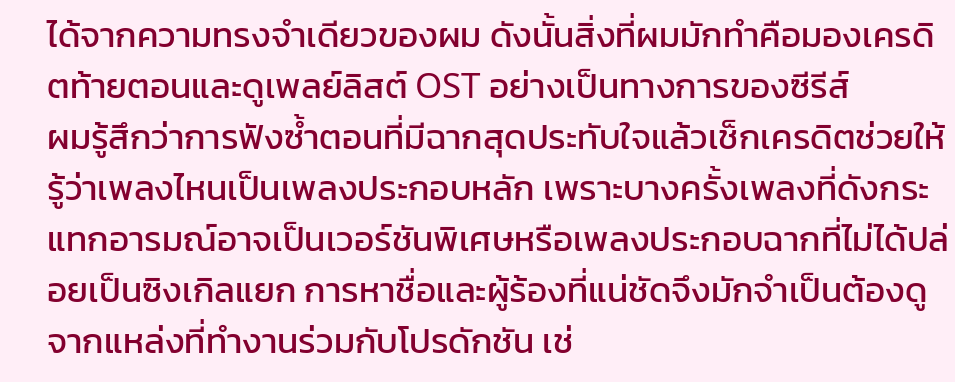ได้จากความทรงจำเดียวของผม ดังนั้นสิ่งที่ผมมักทำคือมองเครดิตท้ายตอนและดูเพลย์ลิสต์ OST อย่างเป็นทางการของซีรีส์
ผมรู้สึกว่าการฟังซ้ำตอนที่มีฉากสุดประทับใจแล้วเช็กเครดิตช่วยให้รู้ว่าเพลงไหนเป็นเพลงประกอบหลัก เพราะบางครั้งเพลงที่ดังกระแทกอารมณ์อาจเป็นเวอร์ชันพิเศษหรือเพลงประกอบฉากที่ไม่ได้ปล่อยเป็นซิงเกิลแยก การหาชื่อและผู้ร้องที่แน่ชัดจึงมักจำเป็นต้องดูจากแหล่งที่ทำงานร่วมกับโปรดักชัน เช่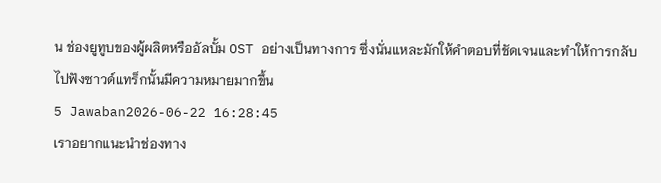น ช่องยูทูบของผู้ผลิตหรืออัลบั้ม OST อย่างเป็นทางการ ซึ่งนั่นแหละมักให้คำตอบที่ชัดเจนและทำให้การกลับไปฟังซาวด์แทร็กนั้นมีความหมายมากขึ้น
5 Jawaban2026-06-22 16:28:45
เราอยากแนะนำช่องทาง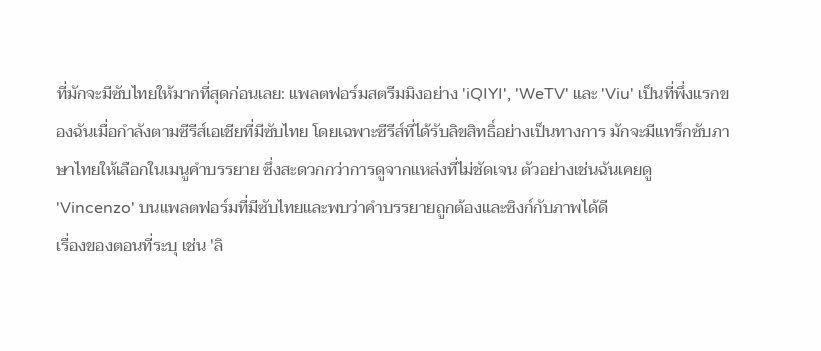ที่มักจะมีซับไทยให้มากที่สุดก่อนเลย: แพลตฟอร์มสตรีมมิงอย่าง 'iQIYI', 'WeTV' และ 'Viu' เป็นที่พึ่งแรกของฉันเมื่อกำลังตามซีรีส์เอเชียที่มีซับไทย โดยเฉพาะซีรีส์ที่ได้รับลิขสิทธิ์อย่างเป็นทางการ มักจะมีแทร็กซับภาษาไทยให้เลือกในเมนูคำบรรยาย ซึ่งสะดวกกว่าการดูจากแหล่งที่ไม่ชัดเจน ตัวอย่างเช่นฉันเคยดู 'Vincenzo' บนแพลตฟอร์มที่มีซับไทยและพบว่าคำบรรยายถูกต้องและซิงก์กับภาพได้ดี
เรื่องของตอนที่ระบุ เช่น 'ลิ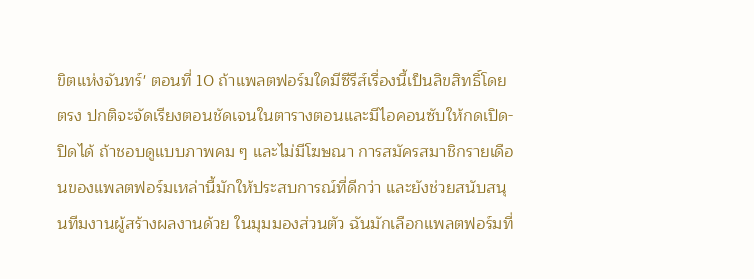ขิตแห่งจันทร์' ตอนที่ 10 ถ้าแพลตฟอร์มใดมีซีรีส์เรื่องนี้เป็นลิขสิทธิ์โดยตรง ปกติจะจัดเรียงตอนชัดเจนในตารางตอนและมีไอคอนซับให้กดเปิด-ปิดได้ ถ้าชอบดูแบบภาพคม ๆ และไม่มีโฆษณา การสมัครสมาชิกรายเดือนของแพลตฟอร์มเหล่านี้มักให้ประสบการณ์ที่ดีกว่า และยังช่วยสนับสนุนทีมงานผู้สร้างผลงานด้วย ในมุมมองส่วนตัว ฉันมักเลือกแพลตฟอร์มที่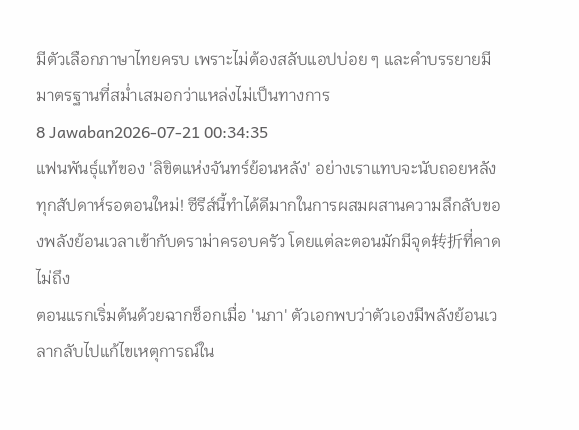มีตัวเลือกภาษาไทยครบ เพราะไม่ต้องสลับแอปบ่อย ๆ และคำบรรยายมีมาตรฐานที่สม่ำเสมอกว่าแหล่งไม่เป็นทางการ
8 Jawaban2026-07-21 00:34:35
แฟนพันธุ์แท้ของ 'ลิขิตแห่งจันทร์ย้อนหลัง' อย่างเราแทบจะนับถอยหลังทุกสัปดาห์รอตอนใหม่! ซีรีส์นี้ทำได้ดีมากในการผสมผสานความลึกลับของพลังย้อนเวลาเข้ากับดราม่าครอบครัว โดยแต่ละตอนมักมีจุด转折ที่คาดไม่ถึง
ตอนแรกเริ่มต้นด้วยฉากช็อกเมื่อ 'นภา' ตัวเอกพบว่าตัวเองมีพลังย้อนเวลากลับไปแก้ไขเหตุการณ์ใน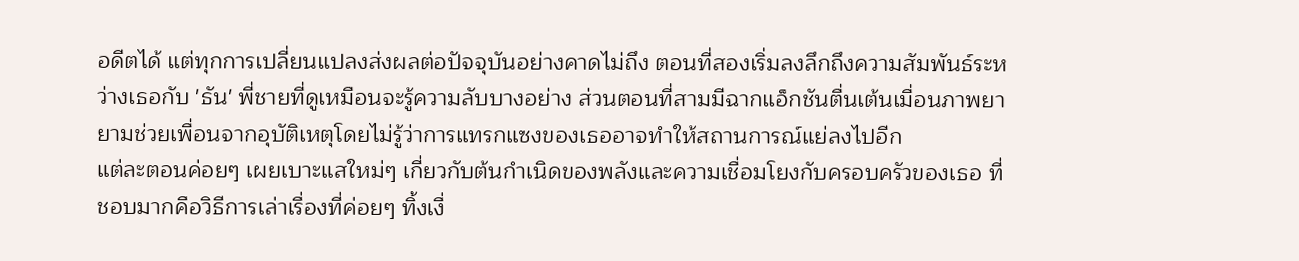อดีตได้ แต่ทุกการเปลี่ยนแปลงส่งผลต่อปัจจุบันอย่างคาดไม่ถึง ตอนที่สองเริ่มลงลึกถึงความสัมพันธ์ระหว่างเธอกับ 'ธัน' พี่ชายที่ดูเหมือนจะรู้ความลับบางอย่าง ส่วนตอนที่สามมีฉากแอ็กชันตื่นเต้นเมื่อนภาพยายามช่วยเพื่อนจากอุบัติเหตุโดยไม่รู้ว่าการแทรกแซงของเธออาจทำให้สถานการณ์แย่ลงไปอีก
แต่ละตอนค่อยๆ เผยเบาะแสใหม่ๆ เกี่ยวกับต้นกำเนิดของพลังและความเชื่อมโยงกับครอบครัวของเธอ ที่ชอบมากคือวิธีการเล่าเรื่องที่ค่อยๆ ทิ้งเงื่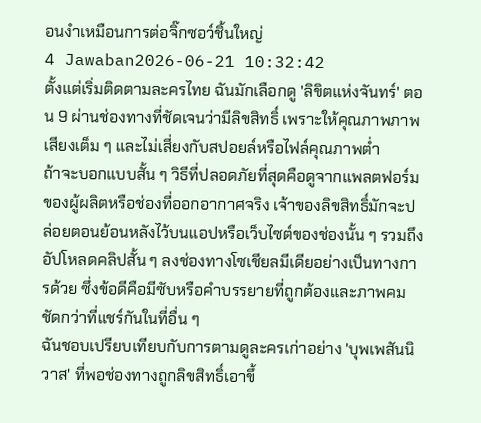อนงำเหมือนการต่อจิ๊กซอว์ชิ้นใหญ่
4 Jawaban2026-06-21 10:32:42
ตั้งแต่เริ่มติดตามละครไทย ฉันมักเลือกดู 'ลิขิตแห่งจันทร์' ตอน 9 ผ่านช่องทางที่ชัดเจนว่ามีลิขสิทธิ์ เพราะให้คุณภาพภาพเสียงเต็ม ๆ และไม่เสี่ยงกับสปอยล์หรือไฟล์คุณภาพต่ำ
ถ้าจะบอกแบบสั้น ๆ วิธีที่ปลอดภัยที่สุดคือดูจากแพลตฟอร์มของผู้ผลิตหรือช่องที่ออกอากาศจริง เจ้าของลิขสิทธิ์มักจะปล่อยตอนย้อนหลังไว้บนแอปหรือเว็บไซต์ของช่องนั้น ๆ รวมถึงอัปโหลดคลิปสั้น ๆ ลงช่องทางโซเชียลมีเดียอย่างเป็นทางการด้วย ซึ่งข้อดีคือมีซับหรือคำบรรยายที่ถูกต้องและภาพคมชัดกว่าที่แชร์กันในที่อื่น ๆ
ฉันชอบเปรียบเทียบกับการตามดูละครเก่าอย่าง 'บุพเพสันนิวาส' ที่พอช่องทางถูกลิขสิทธิ์เอาขึ้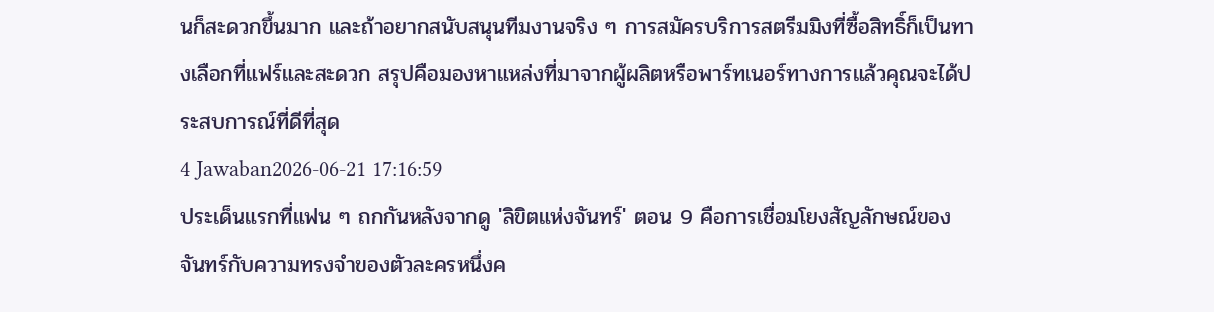นก็สะดวกขึ้นมาก และถ้าอยากสนับสนุนทีมงานจริง ๆ การสมัครบริการสตรีมมิงที่ซื้อสิทธิ์ก็เป็นทางเลือกที่แฟร์และสะดวก สรุปคือมองหาแหล่งที่มาจากผู้ผลิตหรือพาร์ทเนอร์ทางการแล้วคุณจะได้ประสบการณ์ที่ดีที่สุด
4 Jawaban2026-06-21 17:16:59
ประเด็นแรกที่แฟน ๆ ถกกันหลังจากดู 'ลิขิตแห่งจันทร์' ตอน 9 คือการเชื่อมโยงสัญลักษณ์ของจันทร์กับความทรงจำของตัวละครหนึ่งค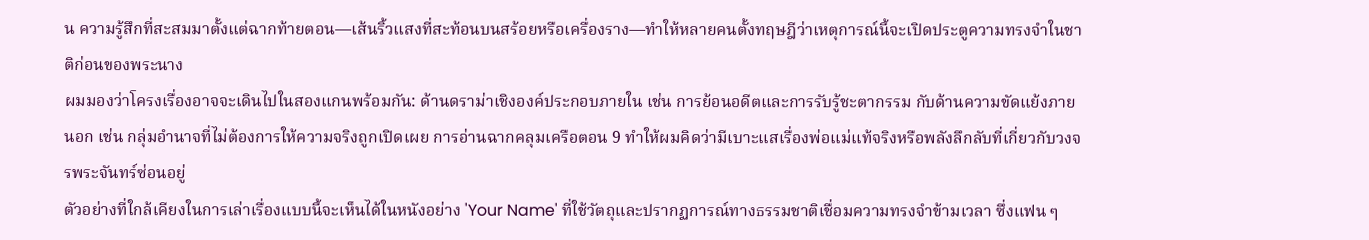น ความรู้สึกที่สะสมมาตั้งแต่ฉากท้ายตอน—เส้นริ้วแสงที่สะท้อนบนสร้อยหรือเครื่องราง—ทำให้หลายคนตั้งทฤษฎีว่าเหตุการณ์นี้จะเปิดประตูความทรงจำในชาติก่อนของพระนาง
ผมมองว่าโครงเรื่องอาจจะเดินไปในสองแกนพร้อมกัน: ด้านดราม่าเชิงองค์ประกอบภายใน เช่น การย้อนอดีตและการรับรู้ชะตากรรม กับด้านความขัดแย้งภายนอก เช่น กลุ่มอำนาจที่ไม่ต้องการให้ความจริงถูกเปิดเผย การอ่านฉากคลุมเครือตอน 9 ทำให้ผมคิดว่ามีเบาะแสเรื่องพ่อแม่แท้จริงหรือพลังลึกลับที่เกี่ยวกับวงจรพระจันทร์ซ่อนอยู่
ตัวอย่างที่ใกล้เคียงในการเล่าเรื่องแบบนี้จะเห็นได้ในหนังอย่าง 'Your Name' ที่ใช้วัตถุและปรากฏการณ์ทางธรรมชาติเชื่อมความทรงจำข้ามเวลา ซึ่งแฟน ๆ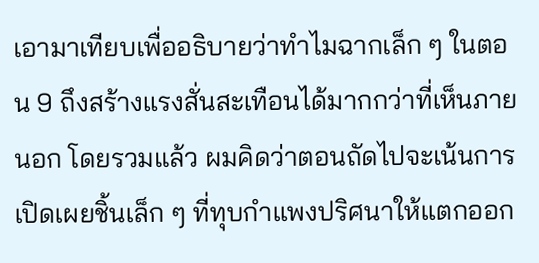เอามาเทียบเพื่ออธิบายว่าทำไมฉากเล็ก ๆ ในตอน 9 ถึงสร้างแรงสั่นสะเทือนได้มากกว่าที่เห็นภายนอก โดยรวมแล้ว ผมคิดว่าตอนถัดไปจะเน้นการเปิดเผยชิ้นเล็ก ๆ ที่ทุบกำแพงปริศนาให้แตกออก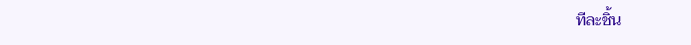ทีละชิ้น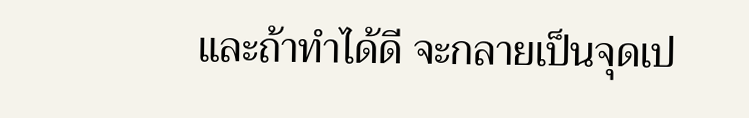และถ้าทำได้ดี จะกลายเป็นจุดเป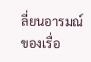ลี่ยนอารมณ์ของเรื่อ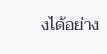งได้อย่าง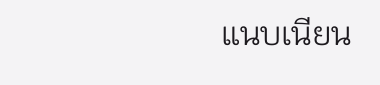แนบเนียน